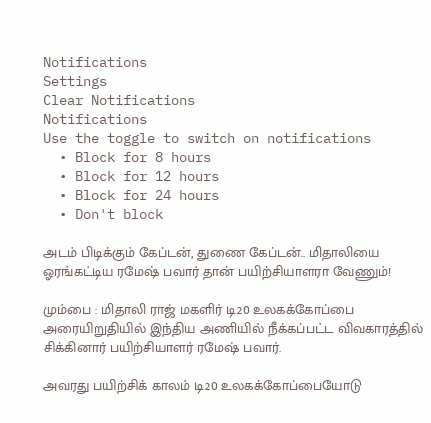Notifications
Settings
Clear Notifications
Notifications
Use the toggle to switch on notifications
  • Block for 8 hours
  • Block for 12 hours
  • Block for 24 hours
  • Don't block

அடம் பிடிக்கும் கேப்டன், துணை கேப்டன்.. மிதாலியை ஓரங்கட்டிய ரமேஷ் பவார் தான் பயிற்சியாளரா வேணும்!

மும்பை : மிதாலி ராஜ் மகளிர் டி20 உலகக்கோப்பை அரையிறுதியில் இந்திய அணியில் நீக்கப்பட்ட விவகாரத்தில் சிக்கினார் பயிற்சியாளர் ரமேஷ் பவார்.

அவரது பயிற்சிக் காலம் டி20 உலகக்கோப்பையோடு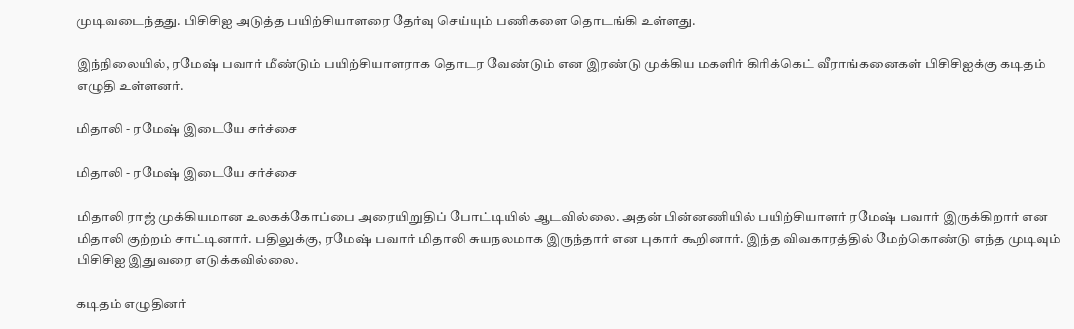முடிவடைந்தது. பிசிசிஐ அடுத்த பயிற்சியாளரை தேர்வு செய்யும் பணிகளை தொடங்கி உள்ளது.

இந்நிலையில், ரமேஷ் பவார் மீண்டும் பயிற்சியாளராக தொடர வேண்டும் என இரண்டு முக்கிய மகளிர் கிரிக்கெட் வீராங்கனைகள் பிசிசிஐக்கு கடிதம் எழுதி உள்ளனர்.

மிதாலி - ரமேஷ் இடையே சர்ச்சை

மிதாலி - ரமேஷ் இடையே சர்ச்சை

மிதாலி ராஜ் முக்கியமான உலகக்கோப்பை அரையிறுதிப் போட்டியில் ஆடவில்லை. அதன் பின்னணியில் பயிற்சியாளர் ரமேஷ் பவார் இருக்கிறார் என மிதாலி குற்றம் சாட்டினார். பதிலுக்கு, ரமேஷ் பவார் மிதாலி சுயநலமாக இருந்தார் என புகார் கூறினார். இந்த விவகாரத்தில் மேற்கொண்டு எந்த முடிவும் பிசிசிஐ இதுவரை எடுக்கவில்லை.

கடிதம் எழுதினர்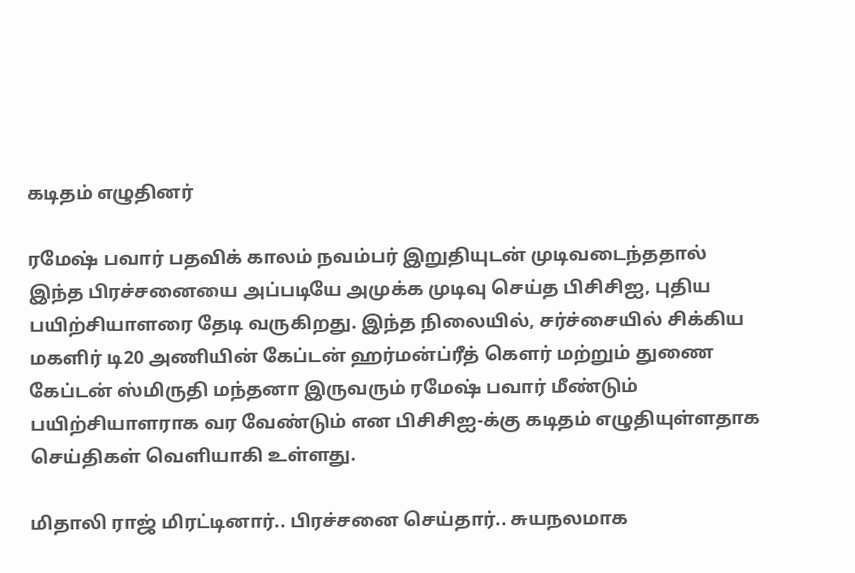கடிதம் எழுதினர்

ரமேஷ் பவார் பதவிக் காலம் நவம்பர் இறுதியுடன் முடிவடைந்ததால் இந்த பிரச்சனையை அப்படியே அமுக்க முடிவு செய்த பிசிசிஐ, புதிய பயிற்சியாளரை தேடி வருகிறது. இந்த நிலையில், சர்ச்சையில் சிக்கிய மகளிர் டி20 அணியின் கேப்டன் ஹர்மன்ப்ரீத் கௌர் மற்றும் துணை கேப்டன் ஸ்மிருதி மந்தனா இருவரும் ரமேஷ் பவார் மீண்டும் பயிற்சியாளராக வர வேண்டும் என பிசிசிஐ-க்கு கடிதம் எழுதியுள்ளதாக செய்திகள் வெளியாகி உள்ளது.

மிதாலி ராஜ் மிரட்டினார்.. பிரச்சனை செய்தார்.. சுயநலமாக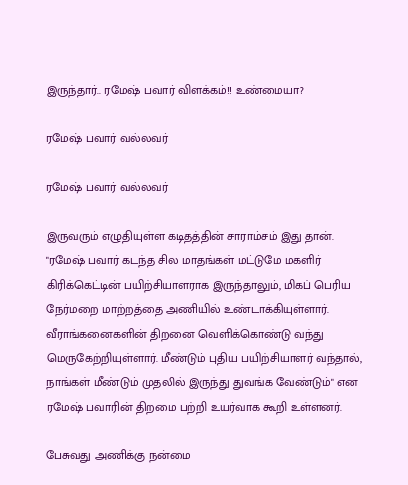இருந்தார்.. ரமேஷ் பவார் விளக்கம்!! உண்மையா?

ரமேஷ் பவார் வல்லவர்

ரமேஷ் பவார் வல்லவர்

இருவரும் எழுதியுள்ள கடிதத்தின் சாராம்சம் இது தான். "ரமேஷ் பவார் கடந்த சில மாதங்கள் மட்டுமே மகளிர் கிரிக்கெட்டின் பயிற்சியாளராக இருந்தாலும், மிகப் பெரிய நேர்மறை மாற்றத்தை அணியில் உண்டாக்கியுள்ளார். வீராங்கனைகளின் திறனை வெளிக்கொண்டு வந்து மெருகேற்றியுள்ளார். மீண்டும் புதிய பயிற்சியாளர் வந்தால், நாங்கள் மீண்டும் முதலில் இருந்து துவங்க வேண்டும்" என ரமேஷ் பவாரின் திறமை பற்றி உயர்வாக கூறி உள்ளனர்.

பேசுவது அணிக்கு நன்மை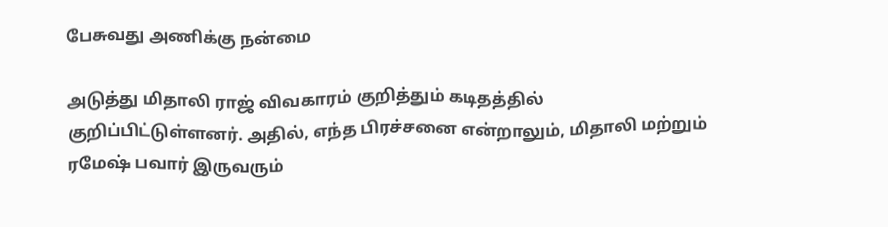பேசுவது அணிக்கு நன்மை

அடுத்து மிதாலி ராஜ் விவகாரம் குறித்தும் கடிதத்தில் குறிப்பிட்டுள்ளனர். அதில், எந்த பிரச்சனை என்றாலும், மிதாலி மற்றும் ரமேஷ் பவார் இருவரும்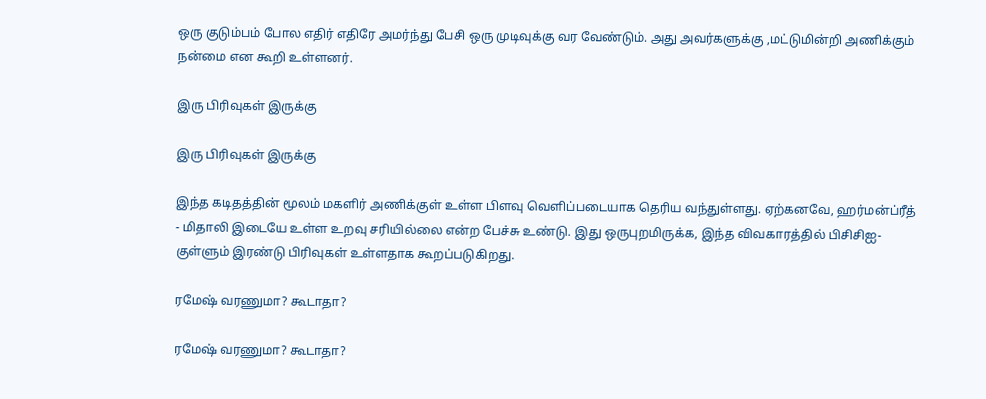ஒரு குடும்பம் போல எதிர் எதிரே அமர்ந்து பேசி ஒரு முடிவுக்கு வர வேண்டும். அது அவர்களுக்கு ,மட்டுமின்றி அணிக்கும் நன்மை என கூறி உள்ளனர்.

இரு பிரிவுகள் இருக்கு

இரு பிரிவுகள் இருக்கு

இந்த கடிதத்தின் மூலம் மகளிர் அணிக்குள் உள்ள பிளவு வெளிப்படையாக தெரிய வந்துள்ளது. ஏற்கனவே, ஹர்மன்ப்ரீத் - மிதாலி இடையே உள்ள உறவு சரியில்லை என்ற பேச்சு உண்டு. இது ஒருபுறமிருக்க, இந்த விவகாரத்தில் பிசிசிஐ-குள்ளும் இரண்டு பிரிவுகள் உள்ளதாக கூறப்படுகிறது.

ரமேஷ் வரணுமா? கூடாதா?

ரமேஷ் வரணுமா? கூடாதா?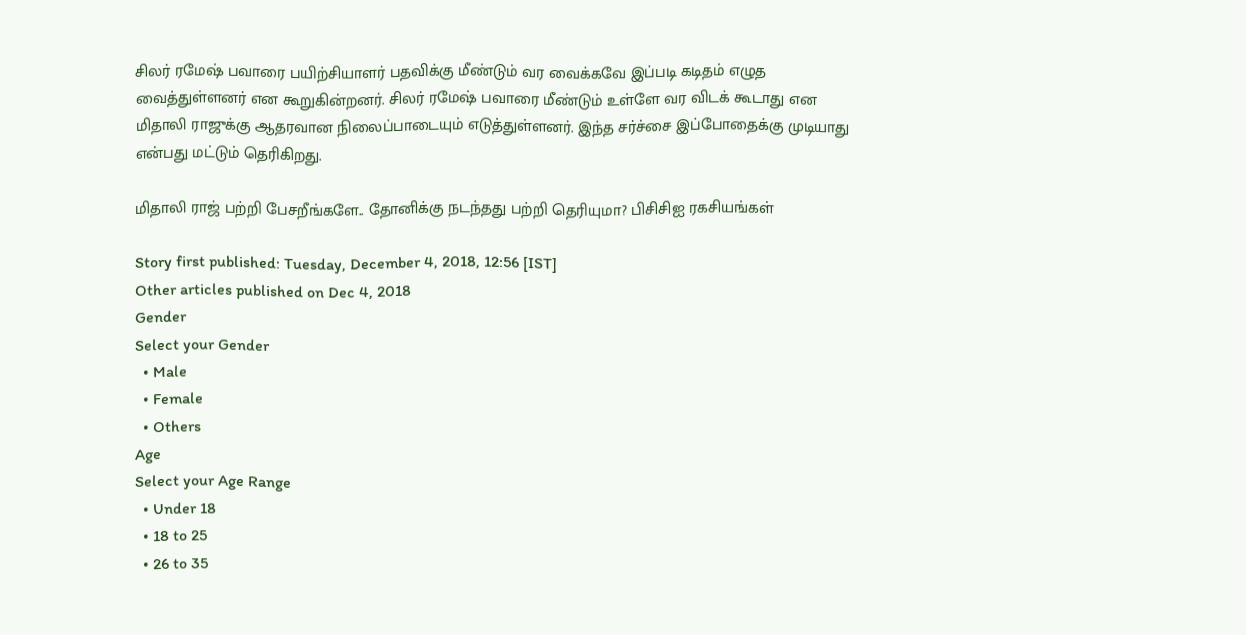சிலர் ரமேஷ் பவாரை பயிற்சியாளர் பதவிக்கு மீண்டும் வர வைக்கவே இப்படி கடிதம் எழுத வைத்துள்ளனர் என கூறுகின்றனர். சிலர் ரமேஷ் பவாரை மீண்டும் உள்ளே வர விடக் கூடாது என மிதாலி ராஜுக்கு ஆதரவான நிலைப்பாடையும் எடுத்துள்ளனர். இந்த சர்ச்சை இப்போதைக்கு முடியாது என்பது மட்டும் தெரிகிறது.

மிதாலி ராஜ் பற்றி பேசறீங்களே.. தோனிக்கு நடந்தது பற்றி தெரியுமா? பிசிசிஐ ரகசியங்கள்

Story first published: Tuesday, December 4, 2018, 12:56 [IST]
Other articles published on Dec 4, 2018
Gender
Select your Gender
  • Male
  • Female
  • Others
Age
Select your Age Range
  • Under 18
  • 18 to 25
  • 26 to 35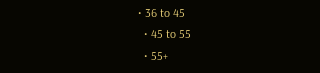• 36 to 45
  • 45 to 55
  • 55+